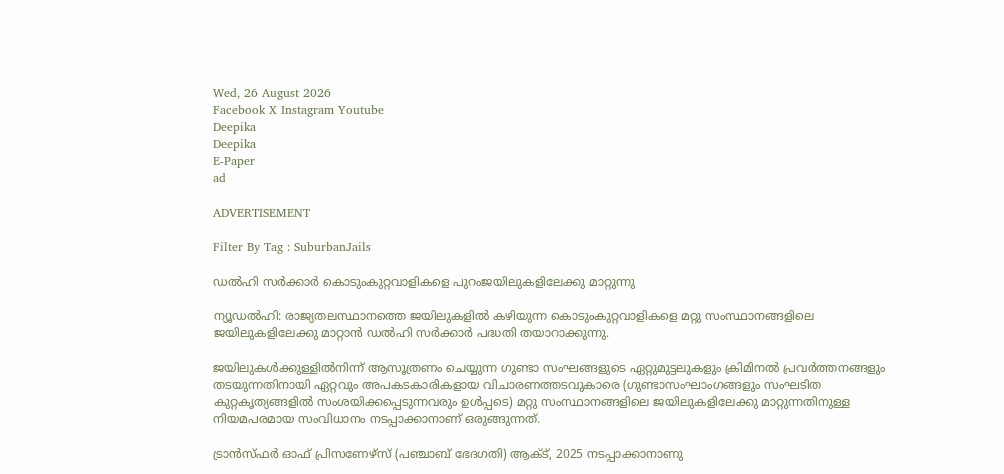Wed, 26 August 2026
Facebook X Instagram Youtube
Deepika
Deepika
E-Paper
ad

ADVERTISEMENT

Filter By Tag : SuburbanJails

ഡല്‍ഹി സര്‍ക്കാര്‍ കൊടുംകുറ്റവാളികളെ പുറംജയിലുകളിലേക്കു മാറ്റുന്നു‍

ന്യൂഡല്‍ഹി: രാജ്യതലസ്ഥാനത്തെ ജയിലുകളില്‍ കഴിയുന്ന കൊടുംകുറ്റവാളികളെ മറ്റു സംസ്ഥാനങ്ങളിലെ ജയിലുകളിലേക്കു മാറ്റാന്‍ ഡല്‍ഹി സര്‍ക്കാര്‍ പദ്ധതി തയാറാക്കുന്നു.

ജയിലുകള്‍ക്കുള്ളില്‍നിന്ന് ആസൂത്രണം ചെയ്യുന്ന ഗുണ്ടാ സംഘങ്ങളുടെ ഏറ്റുമുട്ടലുകളും ക്രിമിനല്‍ പ്രവര്‍ത്തനങ്ങളും തടയുന്നതിനായി ഏറ്റവും അപകടകാരികളായ വിചാരണത്തടവുകാരെ (ഗുണ്ടാസംഘാംഗങ്ങളും സംഘടിത കുറ്റകൃത്യങ്ങളില്‍ സംശയിക്കപ്പെടുന്നവരും ഉള്‍പ്പടെ) മറ്റു സംസ്ഥാനങ്ങളിലെ ജയിലുകളിലേക്കു മാറ്റുന്നതിനുള്ള നിയമപരമായ സംവിധാനം നടപ്പാക്കാനാണ് ഒരുങ്ങുന്നത്.

ട്രാന്‍സ്ഫര്‍ ഓഫ് പ്രിസണേഴ്‌സ് (പഞ്ചാബ് ഭേദഗതി) ആക്‌ട്, 2025 നടപ്പാക്കാനാണു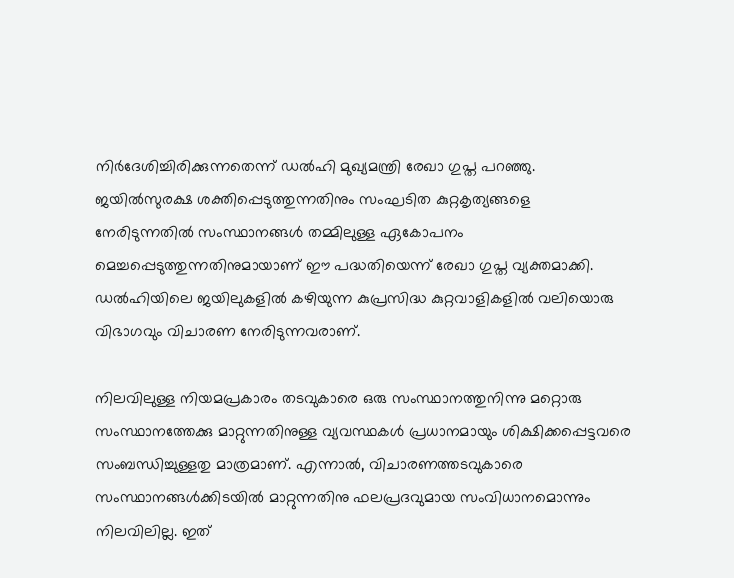നിര്‍ദേശിച്ചിരിക്കുന്നതെന്ന് ഡല്‍ഹി മുഖ്യമന്ത്രി രേഖാ ഗുപ്ത പറഞ്ഞു. ജയില്‍സുരക്ഷ ശക്തിപ്പെടുത്തുന്നതിനും സംഘടിത കുറ്റകൃത്യങ്ങളെ നേരിടുന്നതില്‍ സംസ്ഥാനങ്ങള്‍ തമ്മിലുള്ള ഏകോപനം മെച്ചപ്പെടുത്തുന്നതിനുമായാണ് ഈ പദ്ധതിയെന്ന് രേഖാ ഗുപ്ത വ്യക്തമാക്കി. ഡല്‍ഹിയിലെ ജയിലുകളില്‍ കഴിയുന്ന കുപ്രസിദ്ധ കുറ്റവാളികളില്‍ വലിയൊരു വിഭാഗവും വിചാരണ നേരിടുന്നവരാണ്.

നിലവിലുള്ള നിയമപ്രകാരം തടവുകാരെ ഒരു സംസ്ഥാനത്തുനിന്നു മറ്റൊരു സംസ്ഥാനത്തേക്കു മാറ്റുന്നതിനുള്ള വ്യവസ്ഥകള്‍ പ്രധാനമായും ശിക്ഷിക്കപ്പെട്ടവരെ സംബന്ധിച്ചുള്ളതു മാത്രമാണ്. എന്നാല്‍, വിചാരണത്തടവുകാരെ സംസ്ഥാനങ്ങള്‍ക്കിടയില്‍ മാറ്റുന്നതിനു ഫലപ്രദവുമായ സംവിധാനമൊന്നും നിലവിലില്ല. ഇത്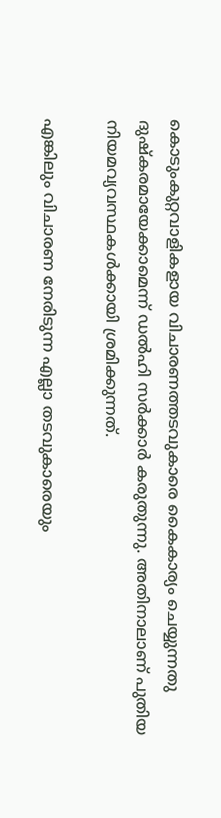കൊടുംകുറ്റവാളികളായ വിചാരണത്തടവുകാരെ കൈകാര്യം ചെയ്യുന്നതു ദുഷ്‌കരമായേക്കാമെന്ന് ഡല്‍ഹി സര്‍ക്കാര്‍ കരുതുന്നു. അതിനാലാണ് പുതിയ നിയമവ്യവസ്ഥകള്‍ക്കായി ശ്രമിക്കുന്നത്.

എങ്കിലും വിചാരണ നേരിടുന്ന എല്ലാ തടവുകാരെയും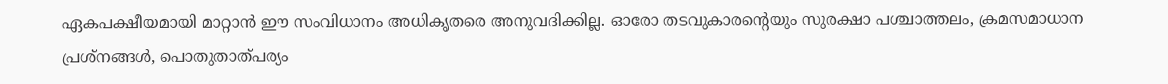ഏകപക്ഷീയമായി മാറ്റാന്‍ ഈ സംവിധാനം അധികൃതരെ അനുവദിക്കില്ല. ഓരോ തടവുകാരന്‍റെയും സുരക്ഷാ പശ്ചാത്തലം, ക്രമസമാധാന പ്രശ്‌നങ്ങള്‍, പൊതുതാത്പര്യം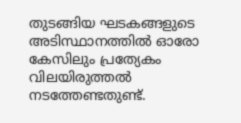തുടങ്ങിയ ഘടകങ്ങളുടെ അടിസ്ഥാനത്തില്‍ ഓരോ കേസിലും പ്രത്യേകം വിലയിരുത്തല്‍ നടത്തേണ്ടതുണ്ട്.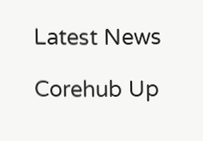Latest News

Corehub Up